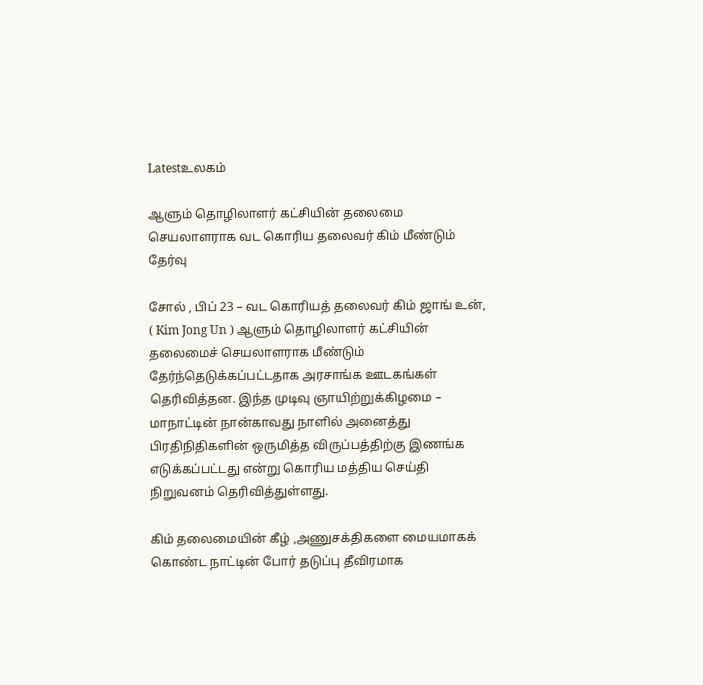Latestஉலகம்

ஆளும் தொழிலாளர் கட்சியின் தலைமை செயலாளராக வட கொரிய தலைவர் கிம் மீண்டும் தேர்வு

சோல் , பிப் 23 – வட கொரியத் தலைவர் கிம் ஜாங் உன், ( Kim Jong Un ) ஆளும் தொழிலாளர் கட்சியின் தலைமைச் செயலாளராக மீண்டும் தேர்ந்தெடுக்கப்பட்டதாக அரசாங்க ஊடகங்கள் தெரிவித்தன. இந்த முடிவு ஞாயிற்றுக்கிழமை – மாநாட்டின் நான்காவது நாளில் அனைத்து பிரதிநிதிகளின் ஒருமித்த விருப்பத்திற்கு இணங்க எடுக்கப்பட்டது என்று கொரிய மத்திய செய்தி நிறுவனம் தெரிவித்துள்ளது.

கிம் தலைமையின் கீழ் ,அணுசக்திகளை மையமாகக் கொண்ட நாட்டின் போர் தடுப்பு தீவிரமாக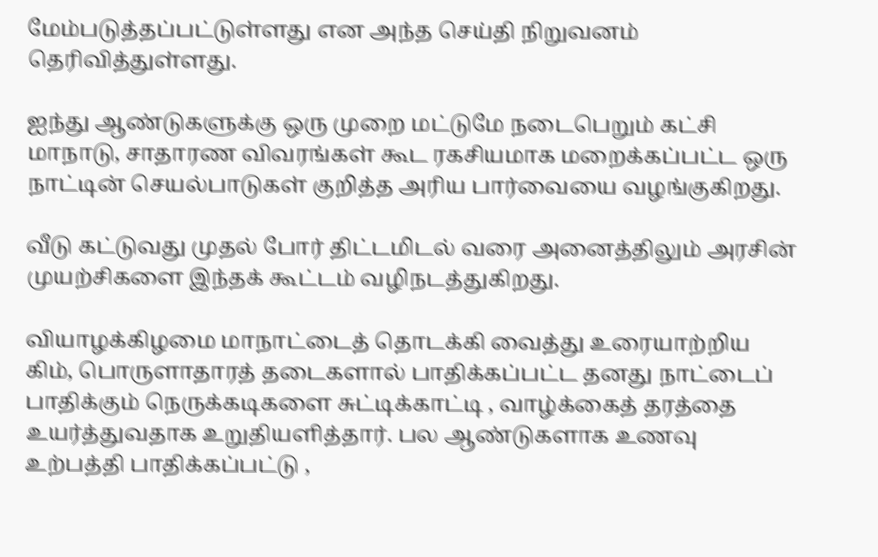மேம்படுத்தப்பட்டுள்ளது என அந்த செய்தி நிறுவனம் தெரிவித்துள்ளது.

ஐந்து ஆண்டுகளுக்கு ஒரு முறை மட்டுமே நடைபெறும் கட்சி மாநாடு, சாதாரண விவரங்கள் கூட ரகசியமாக மறைக்கப்பட்ட ஒரு நாட்டின் செயல்பாடுகள் குறித்த அரிய பார்வையை வழங்குகிறது.

வீடு கட்டுவது முதல் போர் திட்டமிடல் வரை அனைத்திலும் அரசின் முயற்சிகளை இந்தக் கூட்டம் வழிநடத்துகிறது.

வியாழக்கிழமை மாநாட்டைத் தொடக்கி வைத்து உரையாற்றிய கிம், பொருளாதாரத் தடைகளால் பாதிக்கப்பட்ட தனது நாட்டைப் பாதிக்கும் நெருக்கடிகளை சுட்டிக்காட்டி , வாழ்க்கைத் தரத்தை உயர்த்துவதாக உறுதியளித்தார். பல ஆண்டுகளாக உணவு உற்பத்தி பாதிக்கப்பட்டு ,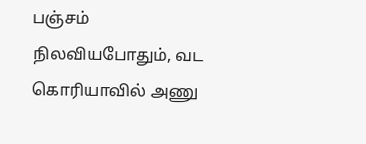பஞ்சம் நிலவியபோதும், வட கொரியாவில் அணு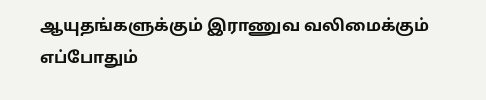ஆயுதங்களுக்கும் இராணுவ வலிமைக்கும் எப்போதும்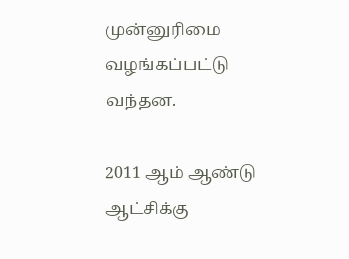முன்னுரிமை வழங்கப்பட்டு வந்தன.

2011 ஆம் ஆண்டு ஆட்சிக்கு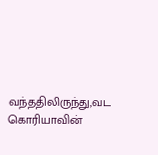வந்ததிலிருந்து,வட கொரியாவின்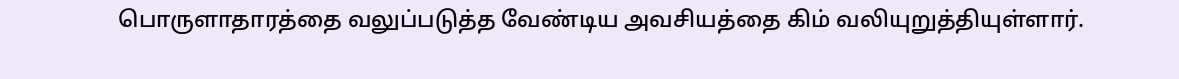பொருளாதாரத்தை வலுப்படுத்த வேண்டிய அவசியத்தை கிம் வலியுறுத்தியுள்ளார்.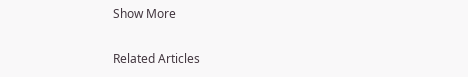Show More

Related Articles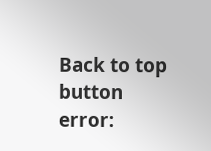Back to top button
error: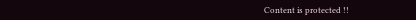Content is protected !!